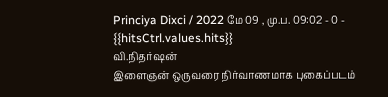Princiya Dixci / 2022 மே 09 , மு.ப. 09:02 - 0 - {{hitsCtrl.values.hits}}
வி.நிதர்ஷன்
இளைஞன் ஒருவரை நிர்வாணமாக புகைப்படம்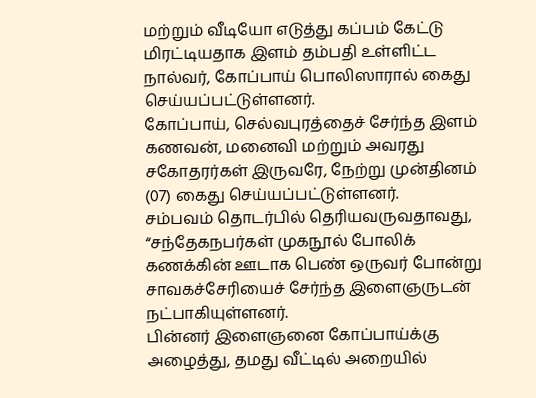மற்றும் வீடியோ எடுத்து கப்பம் கேட்டு மிரட்டியதாக இளம் தம்பதி உள்ளிட்ட நால்வர், கோப்பாய் பொலிஸாரால் கைது செய்யப்பட்டுள்ளனர்.
கோப்பாய், செல்வபுரத்தைச் சேர்ந்த இளம் கணவன், மனைவி மற்றும் அவரது சகோதரர்கள் இருவரே, நேற்று முன்தினம் (07) கைது செய்யப்பட்டுள்ளனர்.
சம்பவம் தொடர்பில் தெரியவருவதாவது, “சந்தேகநபர்கள் முகநூல் போலிக் கணக்கின் ஊடாக பெண் ஒருவர் போன்று சாவகச்சேரியைச் சேர்ந்த இளைஞருடன் நட்பாகியுள்ளனர்.
பின்னர் இளைஞனை கோப்பாய்க்கு அழைத்து, தமது வீட்டில் அறையில்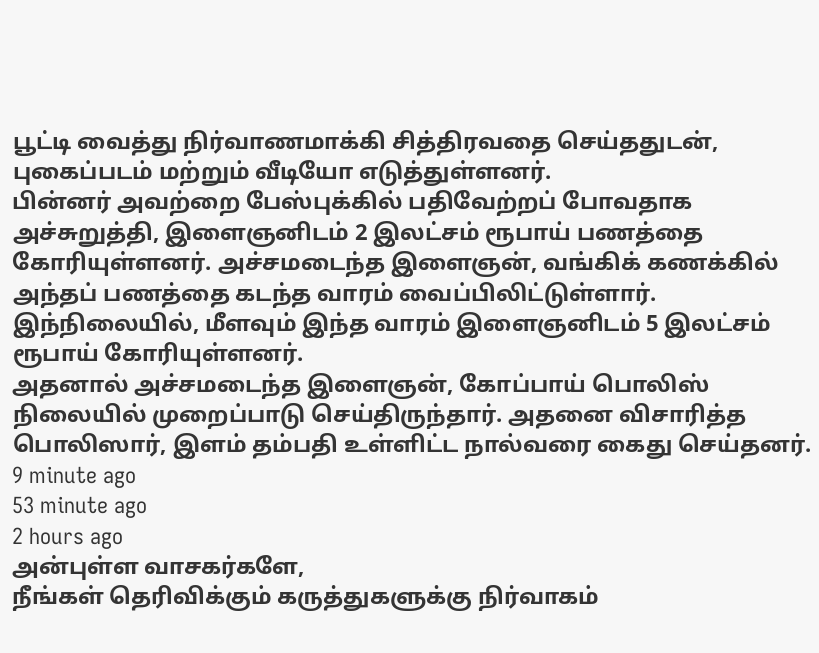பூட்டி வைத்து நிர்வாணமாக்கி சித்திரவதை செய்ததுடன், புகைப்படம் மற்றும் வீடியோ எடுத்துள்ளனர்.
பின்னர் அவற்றை பேஸ்புக்கில் பதிவேற்றப் போவதாக அச்சுறுத்தி, இளைஞனிடம் 2 இலட்சம் ரூபாய் பணத்தை கோரியுள்ளனர். அச்சமடைந்த இளைஞன், வங்கிக் கணக்கில் அந்தப் பணத்தை கடந்த வாரம் வைப்பிலிட்டுள்ளார்.
இந்நிலையில், மீளவும் இந்த வாரம் இளைஞனிடம் 5 இலட்சம் ரூபாய் கோரியுள்ளனர்.
அதனால் அச்சமடைந்த இளைஞன், கோப்பாய் பொலிஸ் நிலையில் முறைப்பாடு செய்திருந்தார். அதனை விசாரித்த பொலிஸார், இளம் தம்பதி உள்ளிட்ட நால்வரை கைது செய்தனர்.
9 minute ago
53 minute ago
2 hours ago
அன்புள்ள வாசகர்களே,
நீங்கள் தெரிவிக்கும் கருத்துகளுக்கு நிர்வாகம்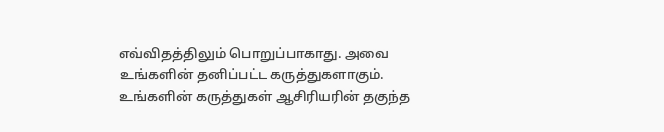எவ்விதத்திலும் பொறுப்பாகாது. அவை உங்களின் தனிப்பட்ட கருத்துகளாகும். உங்களின் கருத்துகள் ஆசிரியரின் தகுந்த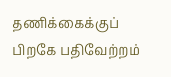தணிக்கைக்குப் பிறகே பதிவேற்றம்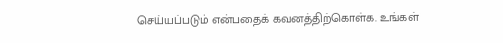செய்யப்படும் என்பதைக் கவனத்திற்கொள்க. உங்கள்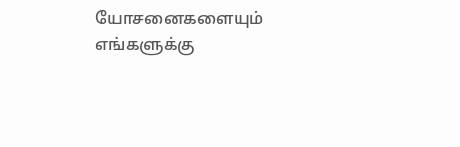யோசனைகளையும் எங்களுக்கு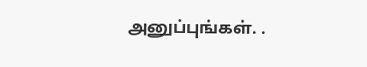அனுப்புங்கள். .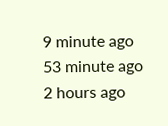9 minute ago
53 minute ago
2 hours ago